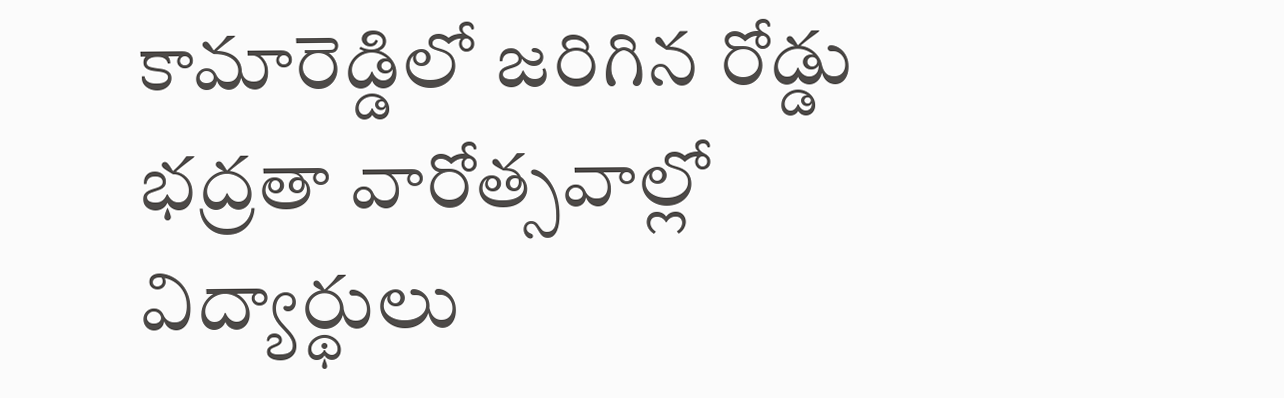కామారెడ్డిలో జరిగిన రోడ్డు భద్రతా వారోత్సవాల్లో విద్యార్థులు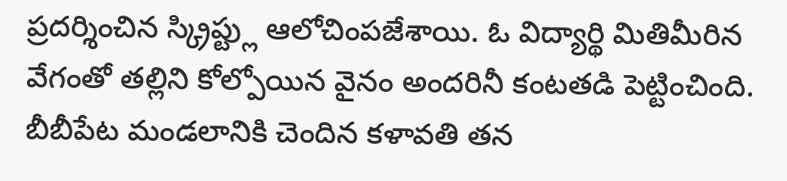ప్రదర్శించిన స్క్రిప్ట్లు ఆలోచింపజేశాయి. ఓ విద్యార్థి మితిమీరిన వేగంతో తల్లిని కోల్పోయిన వైనం అందరినీ కంటతడి పెట్టించింది. బీబీపేట మండలానికి చెందిన కళావతి తన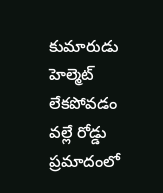కుమారుడు హెల్మెట్ లేకపోవడం వల్లే రోడ్డు ప్రమాదంలో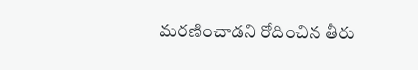మరణించాడని రోదించిన తీరు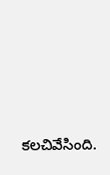కలచివేసింది.